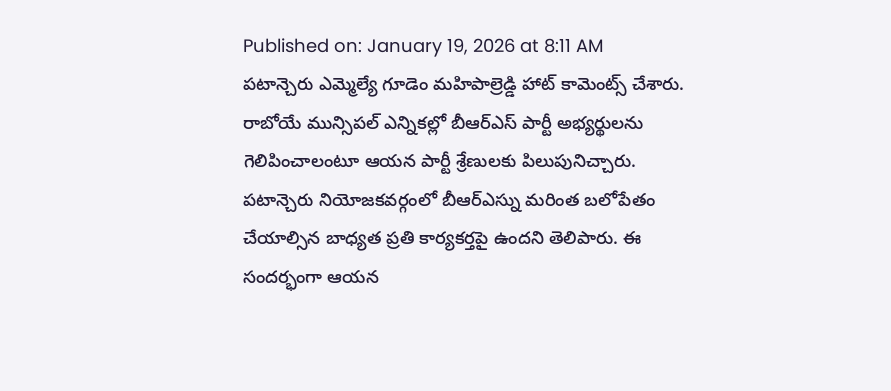Published on: January 19, 2026 at 8:11 AM
పటాన్చెరు ఎమ్మెల్యే గూడెం మహిపాల్రెడ్డి హాట్ కామెంట్స్ చేశారు. రాబోయే మున్సిపల్ ఎన్నికల్లో బీఆర్ఎస్ పార్టీ అభ్యర్థులను గెలిపించాలంటూ ఆయన పార్టీ శ్రేణులకు పిలుపునిచ్చారు. పటాన్చెరు నియోజకవర్గంలో బీఆర్ఎస్ను మరింత బలోపేతం చేయాల్సిన బాధ్యత ప్రతి కార్యకర్తపై ఉందని తెలిపారు. ఈ సందర్భంగా ఆయన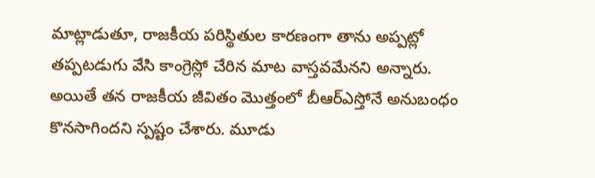మాట్లాడుతూ, రాజకీయ పరిస్థితుల కారణంగా తాను అప్పట్లో తప్పటడుగు వేసి కాంగ్రెస్లో చేరిన మాట వాస్తవమేనని అన్నారు. అయితే తన రాజకీయ జీవితం మొత్తంలో బీఆర్ఎస్తోనే అనుబంధం కొనసాగిందని స్పష్టం చేశారు. మూడు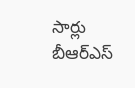సార్లు బీఆర్ఎస్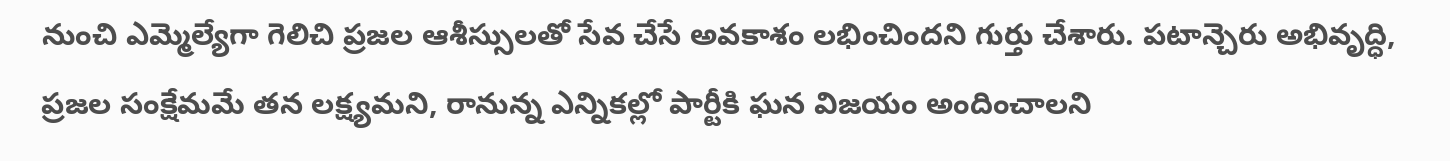నుంచి ఎమ్మెల్యేగా గెలిచి ప్రజల ఆశీస్సులతో సేవ చేసే అవకాశం లభించిందని గుర్తు చేశారు. పటాన్చెరు అభివృద్ధి, ప్రజల సంక్షేమమే తన లక్ష్యమని, రానున్న ఎన్నికల్లో పార్టీకి ఘన విజయం అందించాలని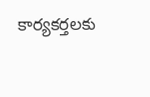కార్యకర్తలకు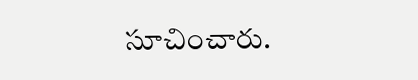సూచించారు.